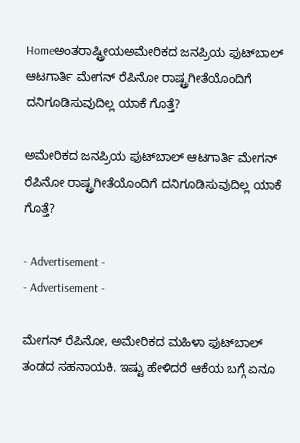Homeಅಂತರಾಷ್ಟ್ರೀಯಅಮೇರಿಕದ ಜನಪ್ರಿಯ ಫುಟ್‍ಬಾಲ್ ಆಟಗಾರ್ತಿ ಮೇಗನ್ ರೆಪಿನೋ ರಾಷ್ಟ್ರಗೀತೆಯೊಂದಿಗೆ ದನಿಗೂಡಿಸುವುದಿಲ್ಲ ಯಾಕೆ ಗೊತ್ತೆ?

ಅಮೇರಿಕದ ಜನಪ್ರಿಯ ಫುಟ್‍ಬಾಲ್ ಆಟಗಾರ್ತಿ ಮೇಗನ್ ರೆಪಿನೋ ರಾಷ್ಟ್ರಗೀತೆಯೊಂದಿಗೆ ದನಿಗೂಡಿಸುವುದಿಲ್ಲ ಯಾಕೆ ಗೊತ್ತೆ?

- Advertisement -
- Advertisement -

ಮೇಗನ್ ರೆಪಿನೋ, ಅಮೇರಿಕದ ಮಹಿಳಾ ಫುಟ್‍ಬಾಲ್ ತಂಡದ ಸಹನಾಯಕಿ. ಇಷ್ಟು ಹೇಳಿದರೆ ಆಕೆಯ ಬಗ್ಗೆ ಏನೂ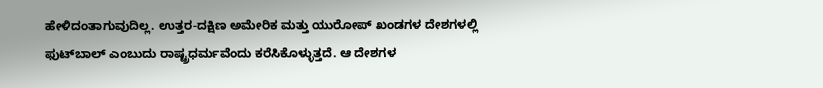ಹೇಳಿದಂತಾಗುವುದಿಲ್ಲ. ಉತ್ತರ-ದಕ್ಷಿಣ ಅಮೇರಿಕ ಮತ್ತು ಯುರೋಪ್ ಖಂಡಗಳ ದೇಶಗಳಲ್ಲಿ ಫುಟ್‍ಬಾಲ್ ಎಂಬುದು ರಾಷ್ಟ್ರಧರ್ಮವೆಂದು ಕರೆಸಿಕೊಳ್ಳುತ್ತದೆ. ಆ ದೇಶಗಳ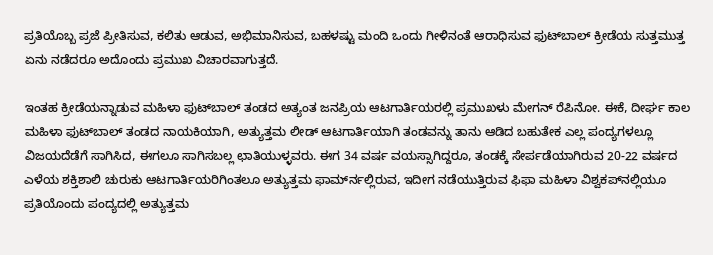ಪ್ರತಿಯೊಬ್ಬ ಪ್ರಜೆ ಪ್ರೀತಿಸುವ, ಕಲಿತು ಆಡುವ, ಅಭಿಮಾನಿಸುವ, ಬಹಳಷ್ಟು ಮಂದಿ ಒಂದು ಗೀಳಿನಂತೆ ಆರಾಧಿಸುವ ಫುಟ್‍ಬಾಲ್ ಕ್ರೀಡೆಯ ಸುತ್ತಮುತ್ತ ಏನು ನಡೆದರೂ ಅದೊಂದು ಪ್ರಮುಖ ವಿಚಾರವಾಗುತ್ತದೆ.

ಇಂತಹ ಕ್ರೀಡೆಯನ್ನಾಡುವ ಮಹಿಳಾ ಫುಟ್‍ಬಾಲ್ ತಂಡದ ಅತ್ಯಂತ ಜನಪ್ರಿಯ ಆಟಗಾರ್ತಿಯರಲ್ಲಿ ಪ್ರಮುಖಳು ಮೇಗನ್ ರೆಪಿನೋ. ಈಕೆ, ದೀರ್ಘ ಕಾಲ ಮಹಿಳಾ ಫುಟ್‍ಬಾಲ್ ತಂಡದ ನಾಯಕಿಯಾಗಿ, ಅತ್ಯುತ್ತಮ ಲೀಡ್ ಆಟಗಾರ್ತಿಯಾಗಿ ತಂಡವನ್ನು ತಾನು ಆಡಿದ ಬಹುತೇಕ ಎಲ್ಲ ಪಂದ್ಯಗಳಲ್ಲೂ ವಿಜಯದೆಡೆಗೆ ಸಾಗಿಸಿದ, ಈಗಲೂ ಸಾಗಿಸಬಲ್ಲ ಛಾತಿಯುಳ್ಳವರು. ಈಗ 34 ವರ್ಷ ವಯಸ್ಸಾಗಿದ್ದರೂ, ತಂಡಕ್ಕೆ ಸೇರ್ಪಡೆಯಾಗಿರುವ 20-22 ವರ್ಷದ ಎಳೆಯ ಶಕ್ತಿಶಾಲಿ ಚುರುಕು ಆಟಗಾರ್ತಿಯರಿಗಿಂತಲೂ ಅತ್ಯುತ್ತಮ ಫಾರ್ಮ್‍ನಲ್ಲಿರುವ, ಇದೀಗ ನಡೆಯುತ್ತಿರುವ ಫಿಫಾ ಮಹಿಳಾ ವಿಶ್ವಕಪ್‍ನಲ್ಲಿಯೂ ಪ್ರತಿಯೊಂದು ಪಂದ್ಯದಲ್ಲಿ ಅತ್ಯುತ್ತಮ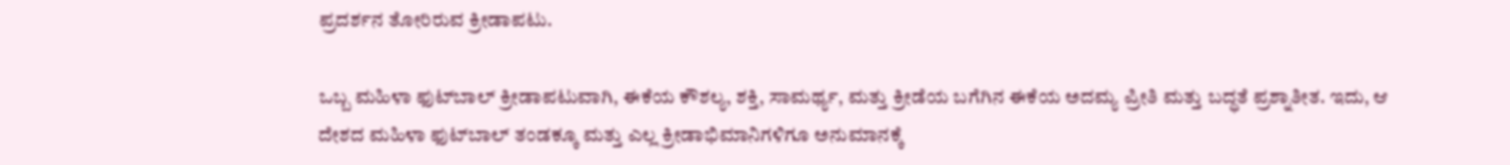ಪ್ರದರ್ಶನ ತೋರಿರುವ ಕ್ರೀಡಾಪಟು.

ಒಬ್ಬ ಮಹಿಳಾ ಫುಟ್‍ಬಾಲ್ ಕ್ರೀಡಾಪಟುವಾಗಿ, ಈಕೆಯ ಕೌಶಲ್ಯ, ಶಕ್ತಿ, ಸಾಮರ್ಥ್ಯ, ಮತ್ತು ಕ್ರೀಡೆಯ ಬಗೆಗಿನ ಈಕೆಯ ಅದಮ್ಯ ಪ್ರೀತಿ ಮತ್ತು ಬದ್ಧತೆ ಪ್ರಶ್ನಾತೀತ. ಇದು, ಆ ದೇಶದ ಮಹಿಳಾ ಫುಟ್‍ಬಾಲ್ ತಂಡಕ್ಕೂ ಮತ್ತು ಎಲ್ಲ ಕ್ರೀಡಾಭಿಮಾನಿಗಳಿಗೂ ಅನುಮಾನಕ್ಕೆ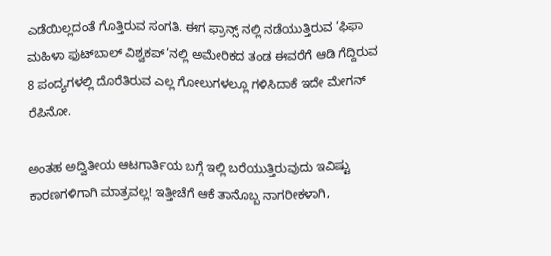ಎಡೆಯಿಲ್ಲದಂತೆ ಗೊತ್ತಿರುವ ಸಂಗತಿ. ಈಗ ಫ್ರಾನ್ಸ್ ನಲ್ಲಿ ನಡೆಯುತ್ತಿರುವ ‘ಫಿಫಾ ಮಹಿಳಾ ಫುಟ್‍ಬಾಲ್ ವಿಶ್ವಕಪ್’ನಲ್ಲಿ ಅಮೇರಿಕದ ತಂಡ ಈವರೆಗೆ ಆಡಿ ಗೆದ್ದಿರುವ 8 ಪಂದ್ಯಗಳಲ್ಲಿ ದೊರೆತಿರುವ ಎಲ್ಲ ಗೋಲುಗಳಲ್ಲೂ ಗಳಿಸಿದಾಕೆ ಇದೇ ಮೇಗನ್ ರೆಪಿನೋ.

ಅಂತಹ ಅದ್ವಿತೀಯ ಆಟಗಾರ್ತಿಯ ಬಗ್ಗೆ ಇಲ್ಲಿ ಬರೆಯುತ್ತಿರುವುದು ಇವಿಷ್ಟು ಕಾರಣಗಳಿಗಾಗಿ ಮಾತ್ರವಲ್ಲ! ಇತ್ತೀಚೆಗೆ ಆಕೆ ತಾನೊಬ್ಬ ನಾಗರೀಕಳಾಗಿ,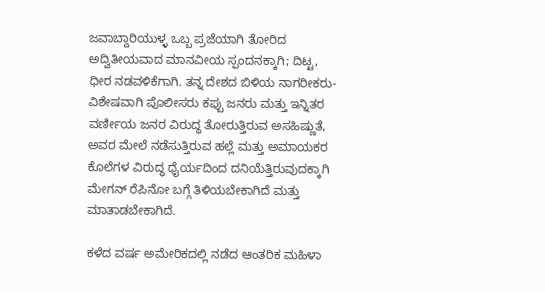ಜವಾಬ್ದಾರಿಯುಳ್ಳ ಒಬ್ಬ ಪ್ರಜೆಯಾಗಿ ತೋರಿದ ಅದ್ವಿತೀಯವಾದ ಮಾನವೀಯ ಸ್ಪಂದನಕ್ಕಾಗಿ; ದಿಟ್ಟ, ಧೀರ ನಡವಳಿಕೆಗಾಗಿ. ತನ್ನ ದೇಶದ ಬಿಳಿಯ ನಾಗರೀಕರು- ವಿಶೇಷವಾಗಿ ಪೊಲೀಸರು ಕಪ್ಪು ಜನರು ಮತ್ತು ಇನ್ನಿತರ ವರ್ಣೀಯ ಜನರ ವಿರುದ್ಧ ತೋರುತ್ತಿರುವ ಅಸಹಿಷ್ಣುತೆ, ಅವರ ಮೇಲೆ ನಡೆಸುತ್ತಿರುವ ಹಲ್ಲೆ ಮತ್ತು ಅಮಾಯಕರ ಕೊಲೆಗಳ ವಿರುದ್ಧ ಧೈರ್ಯದಿಂದ ದನಿಯೆತ್ತಿರುವುದಕ್ಕಾಗಿ ಮೇಗನ್ ರೆಪಿನೋ ಬಗ್ಗೆ ತಿಳಿಯಬೇಕಾಗಿದೆ ಮತ್ತು ಮಾತಾಡಬೇಕಾಗಿದೆ.

ಕಳೆದ ವರ್ಷ ಅಮೇರಿಕದಲ್ಲಿ ನಡೆದ ಆಂತರಿಕ ಮಹಿಳಾ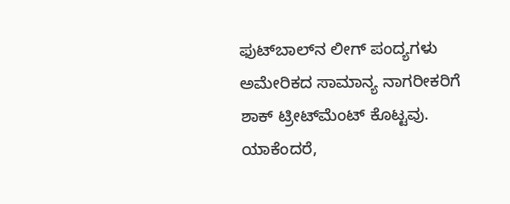ಫುಟ್‍ಬಾಲ್‍ನ ಲೀಗ್ ಪಂದ್ಯಗಳು ಅಮೇರಿಕದ ಸಾಮಾನ್ಯ ನಾಗರೀಕರಿಗೆ ಶಾಕ್ ಟ್ರೀಟ್‍ಮೆಂಟ್ ಕೊಟ್ಟವು. ಯಾಕೆಂದರೆ,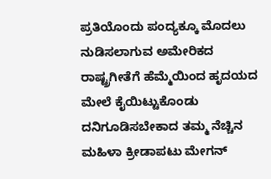ಪ್ರತಿಯೊಂದು ಪಂದ್ಯಕ್ಕೂ ಮೊದಲು ನುಡಿಸಲಾಗುವ ಅಮೇರಿಕದ ರಾಷ್ಟ್ರಗೀತೆಗೆ ಹೆಮ್ಮೆಯಿಂದ ಹೃದಯದ ಮೇಲೆ ಕೈಯಿಟ್ಟುಕೊಂಡು ದನಿಗೂಡಿಸಬೇಕಾದ ತಮ್ಮ ನೆಚ್ಚಿನ ಮಹಿಳಾ ಕ್ರೀಡಾಪಟು ಮೇಗನ್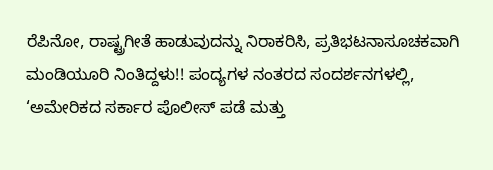ರೆಪಿನೋ, ರಾಷ್ಟ್ರಗೀತೆ ಹಾಡುವುದನ್ನು ನಿರಾಕರಿಸಿ, ಪ್ರತಿಭಟನಾಸೂಚಕವಾಗಿ ಮಂಡಿಯೂರಿ ನಿಂತಿದ್ದಳು!! ಪಂದ್ಯಗಳ ನಂತರದ ಸಂದರ್ಶನಗಳಲ್ಲಿ, ‘ಅಮೇರಿಕದ ಸರ್ಕಾರ ಪೊಲೀಸ್ ಪಡೆ ಮತ್ತು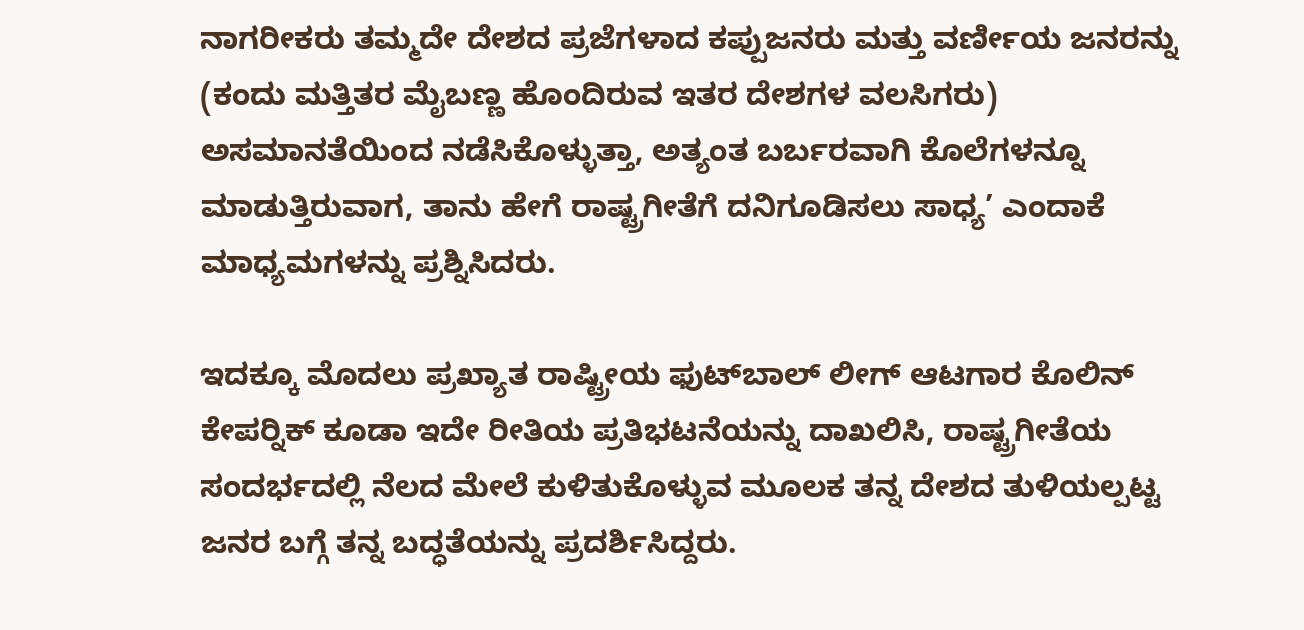ನಾಗರೀಕರು ತಮ್ಮದೇ ದೇಶದ ಪ್ರಜೆಗಳಾದ ಕಪ್ಪುಜನರು ಮತ್ತು ವರ್ಣೀಯ ಜನರನ್ನು (ಕಂದು ಮತ್ತಿತರ ಮೈಬಣ್ಣ ಹೊಂದಿರುವ ಇತರ ದೇಶಗಳ ವಲಸಿಗರು) ಅಸಮಾನತೆಯಿಂದ ನಡೆಸಿಕೊಳ್ಳುತ್ತಾ, ಅತ್ಯಂತ ಬರ್ಬರವಾಗಿ ಕೊಲೆಗಳನ್ನೂ ಮಾಡುತ್ತಿರುವಾಗ, ತಾನು ಹೇಗೆ ರಾಷ್ಟ್ರಗೀತೆಗೆ ದನಿಗೂಡಿಸಲು ಸಾಧ್ಯ’ ಎಂದಾಕೆ ಮಾಧ್ಯಮಗಳನ್ನು ಪ್ರಶ್ನಿಸಿದರು.

ಇದಕ್ಕೂ ಮೊದಲು ಪ್ರಖ್ಯಾತ ರಾಷ್ಟ್ರೀಯ ಫುಟ್‍ಬಾಲ್ ಲೀಗ್ ಆಟಗಾರ ಕೊಲಿನ್ ಕೇಪರ್‍ನಿಕ್ ಕೂಡಾ ಇದೇ ರೀತಿಯ ಪ್ರತಿಭಟನೆಯನ್ನು ದಾಖಲಿಸಿ, ರಾಷ್ಟ್ರಗೀತೆಯ ಸಂದರ್ಭದಲ್ಲಿ ನೆಲದ ಮೇಲೆ ಕುಳಿತುಕೊಳ್ಳುವ ಮೂಲಕ ತನ್ನ ದೇಶದ ತುಳಿಯಲ್ಪಟ್ಟ ಜನರ ಬಗ್ಗೆ ತನ್ನ ಬದ್ಧತೆಯನ್ನು ಪ್ರದರ್ಶಿಸಿದ್ದರು.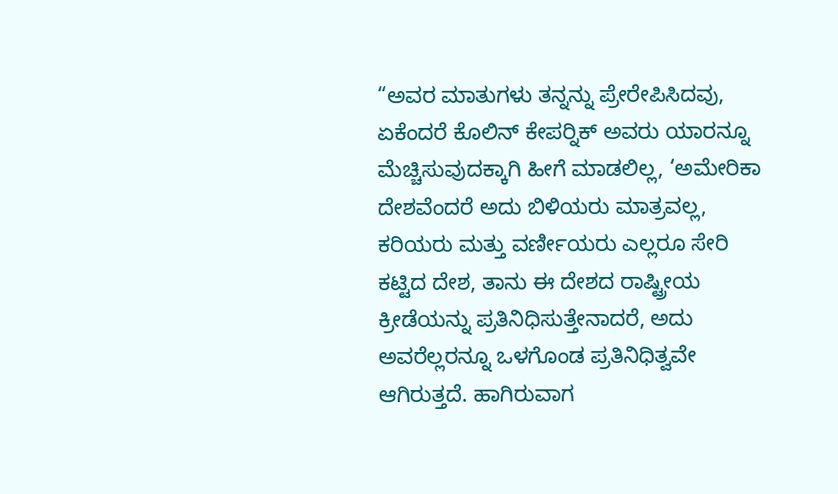“ಅವರ ಮಾತುಗಳು ತನ್ನನ್ನು ಪ್ರೇರೇಪಿಸಿದವು, ಏಕೆಂದರೆ ಕೊಲಿನ್ ಕೇಪರ್‍ನಿಕ್ ಅವರು ಯಾರನ್ನೂ ಮೆಚ್ಚಿಸುವುದಕ್ಕಾಗಿ ಹೀಗೆ ಮಾಡಲಿಲ್ಲ, ‘ಅಮೇರಿಕಾ ದೇಶವೆಂದರೆ ಅದು ಬಿಳಿಯರು ಮಾತ್ರವಲ್ಲ, ಕರಿಯರು ಮತ್ತು ವರ್ಣೀಯರು ಎಲ್ಲರೂ ಸೇರಿ ಕಟ್ಟಿದ ದೇಶ, ತಾನು ಈ ದೇಶದ ರಾಷ್ಟ್ರೀಯ ಕ್ರೀಡೆಯನ್ನು ಪ್ರತಿನಿಧಿಸುತ್ತೇನಾದರೆ, ಅದು ಅವರೆಲ್ಲರನ್ನೂ ಒಳಗೊಂಡ ಪ್ರತಿನಿಧಿತ್ವವೇ ಆಗಿರುತ್ತದೆ. ಹಾಗಿರುವಾಗ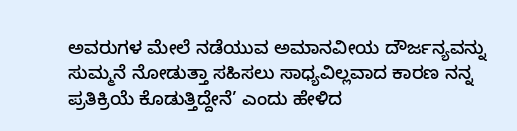ಅವರುಗಳ ಮೇಲೆ ನಡೆಯುವ ಅಮಾನವೀಯ ದೌರ್ಜನ್ಯವನ್ನು ಸುಮ್ಮನೆ ನೋಡುತ್ತಾ ಸಹಿಸಲು ಸಾಧ್ಯವಿಲ್ಲವಾದ ಕಾರಣ ನನ್ನ ಪ್ರತಿಕ್ರಿಯೆ ಕೊಡುತ್ತಿದ್ದೇನೆ’ ಎಂದು ಹೇಳಿದ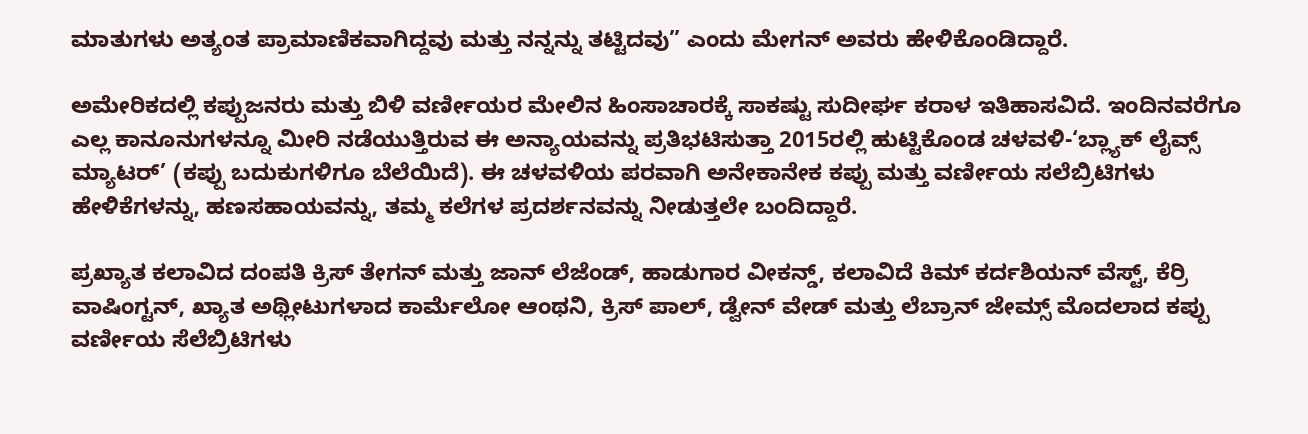ಮಾತುಗಳು ಅತ್ಯಂತ ಪ್ರಾಮಾಣಿಕವಾಗಿದ್ದವು ಮತ್ತು ನನ್ನನ್ನು ತಟ್ಟಿದವು” ಎಂದು ಮೇಗನ್ ಅವರು ಹೇಳಿಕೊಂಡಿದ್ದಾರೆ.

ಅಮೇರಿಕದಲ್ಲಿ ಕಪ್ಪುಜನರು ಮತ್ತು ಬಿಳಿ ವರ್ಣೀಯರ ಮೇಲಿನ ಹಿಂಸಾಚಾರಕ್ಕೆ ಸಾಕಷ್ಟು ಸುದೀರ್ಘ ಕರಾಳ ಇತಿಹಾಸವಿದೆ. ಇಂದಿನವರೆಗೂ ಎಲ್ಲ ಕಾನೂನುಗಳನ್ನೂ ಮೀರಿ ನಡೆಯುತ್ತಿರುವ ಈ ಅನ್ಯಾಯವನ್ನು ಪ್ರತಿಭಟಿಸುತ್ತಾ 2015ರಲ್ಲಿ ಹುಟ್ಟಿಕೊಂಡ ಚಳವಳಿ-‘ಬ್ಲ್ಯಾಕ್ ಲೈವ್ಸ್ ಮ್ಯಾಟರ್’ (ಕಪ್ಪು ಬದುಕುಗಳಿಗೂ ಬೆಲೆಯಿದೆ). ಈ ಚಳವಳಿಯ ಪರವಾಗಿ ಅನೇಕಾನೇಕ ಕಪ್ಪು ಮತ್ತು ವರ್ಣೀಯ ಸಲೆಬ್ರಿಟಿಗಳು ಹೇಳಿಕೆಗಳನ್ನು, ಹಣಸಹಾಯವನ್ನು, ತಮ್ಮ ಕಲೆಗಳ ಪ್ರದರ್ಶನವನ್ನು ನೀಡುತ್ತಲೇ ಬಂದಿದ್ದಾರೆ.

ಪ್ರಖ್ಯಾತ ಕಲಾವಿದ ದಂಪತಿ ಕ್ರಿಸ್ ತೇಗನ್ ಮತ್ತು ಜಾನ್ ಲೆಜೆಂಡ್, ಹಾಡುಗಾರ ವೀಕನ್ಡ್, ಕಲಾವಿದೆ ಕಿಮ್ ಕರ್ದಶಿಯನ್ ವೆಸ್ಟ್, ಕೆರ್ರಿ ವಾಷಿಂಗ್ಟನ್, ಖ್ಯಾತ ಅಥ್ಲೀಟುಗಳಾದ ಕಾರ್ಮೆಲೋ ಆಂಥನಿ, ಕ್ರಿಸ್ ಪಾಲ್, ಡ್ವೇನ್ ವೇಡ್ ಮತ್ತು ಲೆಬ್ರಾನ್ ಜೇಮ್ಸ್ ಮೊದಲಾದ ಕಪ್ಪು ವರ್ಣೀಯ ಸೆಲೆಬ್ರಿಟಿಗಳು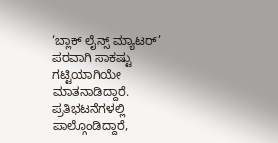‘ಬ್ಲಾಕ್ ಲೈನ್ಸ್ ಮ್ಯಾಟರ್’ ಪರವಾಗಿ ಸಾಕಷ್ಟು ಗಟ್ಟಿಯಾಗಿಯೇ ಮಾತನಾಡಿದ್ದಾರೆ. ಪ್ರತಿಭಟನೆಗಳಲ್ಲಿ ಪಾಲ್ಗೊಂಡಿದ್ದಾರೆ,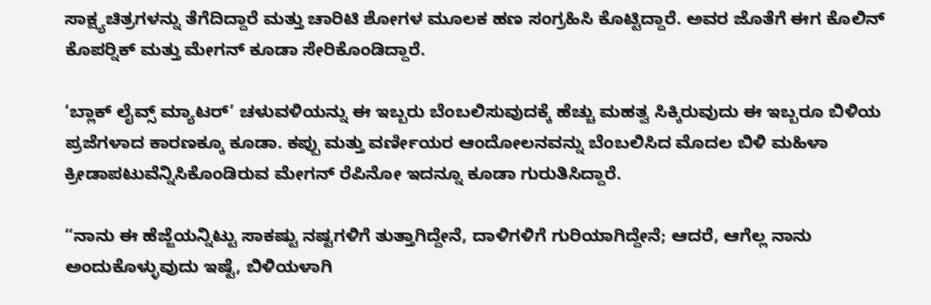ಸಾಕ್ಷ್ಯಚಿತ್ರಗಳನ್ನು ತೆಗೆದಿದ್ದಾರೆ ಮತ್ತು ಚಾರಿಟಿ ಶೋಗಳ ಮೂಲಕ ಹಣ ಸಂಗ್ರಹಿಸಿ ಕೊಟ್ಟಿದ್ದಾರೆ. ಅವರ ಜೊತೆಗೆ ಈಗ ಕೊಲಿನ್ ಕೊಪರ್‍ನಿಕ್ ಮತ್ತು ಮೇಗನ್ ಕೂಡಾ ಸೇರಿಕೊಂಡಿದ್ದಾರೆ.

‘ಬ್ಲಾಕ್ ಲೈವ್ಸ್ ಮ್ಯಾಟರ್’ ಚಳುವಳಿಯನ್ನು ಈ ಇಬ್ಬರು ಬೆಂಬಲಿಸುವುದಕ್ಕೆ ಹೆಚ್ಚು ಮಹತ್ವ ಸಿಕ್ಕಿರುವುದು ಈ ಇಬ್ಬರೂ ಬಿಳಿಯ ಪ್ರಜೆಗಳಾದ ಕಾರಣಕ್ಕೂ ಕೂಡಾ. ಕಪ್ಪು ಮತ್ತು ವರ್ಣೀಯರ ಆಂದೋಲನವನ್ನು ಬೆಂಬಲಿಸಿದ ಮೊದಲ ಬಿಳಿ ಮಹಿಳಾ ಕ್ರೀಡಾಪಟುವೆನ್ನಿಸಿಕೊಂಡಿರುವ ಮೇಗನ್ ರೆಪಿನೋ ಇದನ್ನೂ ಕೂಡಾ ಗುರುತಿಸಿದ್ದಾರೆ.

“ನಾನು ಈ ಹೆಜ್ಜೆಯನ್ನಿಟ್ಟು ಸಾಕಷ್ಟು ನಷ್ಟಗಳಿಗೆ ತುತ್ತಾಗಿದ್ದೇನೆ, ದಾಳಿಗಳಿಗೆ ಗುರಿಯಾಗಿದ್ದೇನೆ; ಆದರೆ, ಆಗೆಲ್ಲ ನಾನು ಅಂದುಕೊಳ್ಳುವುದು ಇಷ್ಟೆ, ಬಿಳಿಯಳಾಗಿ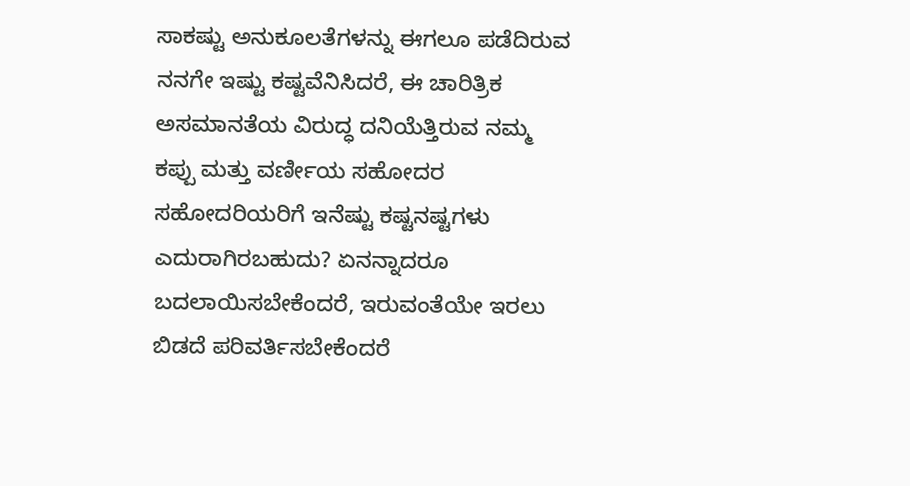ಸಾಕಷ್ಟು ಅನುಕೂಲತೆಗಳನ್ನು ಈಗಲೂ ಪಡೆದಿರುವ ನನಗೇ ಇಷ್ಟು ಕಷ್ಟವೆನಿಸಿದರೆ, ಈ ಚಾರಿತ್ರಿಕ ಅಸಮಾನತೆಯ ವಿರುದ್ಧ ದನಿಯೆತ್ತಿರುವ ನಮ್ಮ ಕಪ್ಪು ಮತ್ತು ವರ್ಣೀಯ ಸಹೋದರ ಸಹೋದರಿಯರಿಗೆ ಇನೆಷ್ಟು ಕಷ್ಟನಷ್ಟಗಳು ಎದುರಾಗಿರಬಹುದು? ಏನನ್ನಾದರೂ ಬದಲಾಯಿಸಬೇಕೆಂದರೆ, ಇರುವಂತೆಯೇ ಇರಲು ಬಿಡದೆ ಪರಿವರ್ತಿಸಬೇಕೆಂದರೆ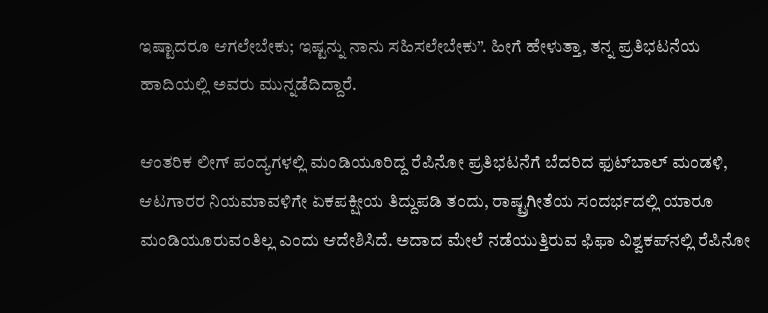ಇಷ್ಟಾದರೂ ಆಗಲೇಬೇಕು; ಇಷ್ಟನ್ನು ನಾನು ಸಹಿಸಲೇಬೇಕು”. ಹೀಗೆ ಹೇಳುತ್ತಾ, ತನ್ನ ಪ್ರತಿಭಟನೆಯ ಹಾದಿಯಲ್ಲಿ ಅವರು ಮುನ್ನಡೆದಿದ್ದಾರೆ.

ಆಂತರಿಕ ಲೀಗ್ ಪಂದ್ಯಗಳಲ್ಲಿ ಮಂಡಿಯೂರಿದ್ದ ರೆಪಿನೋ ಪ್ರತಿಭಟನೆಗೆ ಬೆದರಿದ ಫುಟ್‍ಬಾಲ್ ಮಂಡಳಿ, ಆಟಗಾರರ ನಿಯಮಾವಳಿಗೇ ಏಕಪಕ್ಷೀಯ ತಿದ್ದುಪಡಿ ತಂದು, ರಾಷ್ಟ್ರಗೀತೆಯ ಸಂದರ್ಭದಲ್ಲಿ ಯಾರೂ ಮಂಡಿಯೂರುವಂತಿಲ್ಲ ಎಂದು ಆದೇಶಿಸಿದೆ. ಅದಾದ ಮೇಲೆ ನಡೆಯುತ್ತಿರುವ ಫಿಫಾ ವಿಶ್ವಕಪ್‍ನಲ್ಲಿ ರೆಪಿನೋ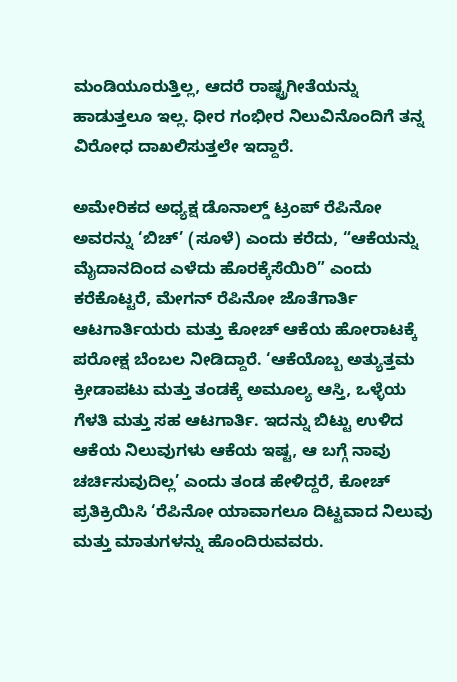ಮಂಡಿಯೂರುತ್ತಿಲ್ಲ, ಆದರೆ ರಾಷ್ಟ್ರಗೀತೆಯನ್ನು ಹಾಡುತ್ತಲೂ ಇಲ್ಲ. ಧೀರ ಗಂಭೀರ ನಿಲುವಿನೊಂದಿಗೆ ತನ್ನ ವಿರೋಧ ದಾಖಲಿಸುತ್ತಲೇ ಇದ್ದಾರೆ.

ಅಮೇರಿಕದ ಅಧ್ಯಕ್ಷ ಡೊನಾಲ್ಡ್ ಟ್ರಂಪ್ ರೆಪಿನೋ ಅವರನ್ನು ‘ಬಿಚ್’ (ಸೂಳೆ) ಎಂದು ಕರೆದು, “ಆಕೆಯನ್ನು ಮೈದಾನದಿಂದ ಎಳೆದು ಹೊರಕ್ಕೆಸೆಯಿರಿ” ಎಂದು ಕರೆಕೊಟ್ಟರೆ, ಮೇಗನ್ ರೆಪಿನೋ ಜೊತೆಗಾರ್ತಿ ಆಟಗಾರ್ತಿಯರು ಮತ್ತು ಕೋಚ್ ಆಕೆಯ ಹೋರಾಟಕ್ಕೆ ಪರೋಕ್ಷ ಬೆಂಬಲ ನೀಡಿದ್ದಾರೆ. ‘ಆಕೆಯೊಬ್ಬ ಅತ್ಯುತ್ತಮ ಕ್ರೀಡಾಪಟು ಮತ್ತು ತಂಡಕ್ಕೆ ಅಮೂಲ್ಯ ಆಸ್ತಿ, ಒಳ್ಳೆಯ ಗೆಳತಿ ಮತ್ತು ಸಹ ಆಟಗಾರ್ತಿ. ಇದನ್ನು ಬಿಟ್ಟು ಉಳಿದ ಆಕೆಯ ನಿಲುವುಗಳು ಆಕೆಯ ಇಷ್ಟ, ಆ ಬಗ್ಗೆ ನಾವು ಚರ್ಚಿಸುವುದಿಲ್ಲ’ ಎಂದು ತಂಡ ಹೇಳಿದ್ದರೆ, ಕೋಚ್ ಪ್ರತಿಕ್ರಿಯಿಸಿ ‘ರೆಪಿನೋ ಯಾವಾಗಲೂ ದಿಟ್ಟವಾದ ನಿಲುವು ಮತ್ತು ಮಾತುಗಳನ್ನು ಹೊಂದಿರುವವರು.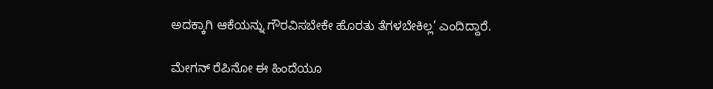ಅದಕ್ಕಾಗಿ ಆಕೆಯನ್ನು ಗೌರವಿಸಬೇಕೇ ಹೊರತು ತೆಗಳಬೇಕಿಲ್ಲ’ ಎಂದಿದ್ದಾರೆ.

ಮೇಗನ್ ರೆಪಿನೋ ಈ ಹಿಂದೆಯೂ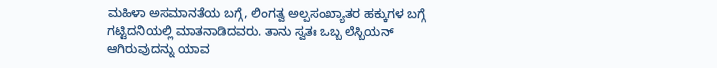ಮಹಿಳಾ ಅಸಮಾನತೆಯ ಬಗ್ಗೆ, ಲಿಂಗತ್ವ ಅಲ್ಪಸಂಖ್ಯಾತರ ಹಕ್ಕುಗಳ ಬಗ್ಗೆ ಗಟ್ಟಿದನಿಯಲ್ಲಿ ಮಾತನಾಡಿದವರು. ತಾನು ಸ್ವತಃ ಒಬ್ಬ ಲೆಸ್ಬಿಯನ್ ಆಗಿರುವುದನ್ನು ಯಾವ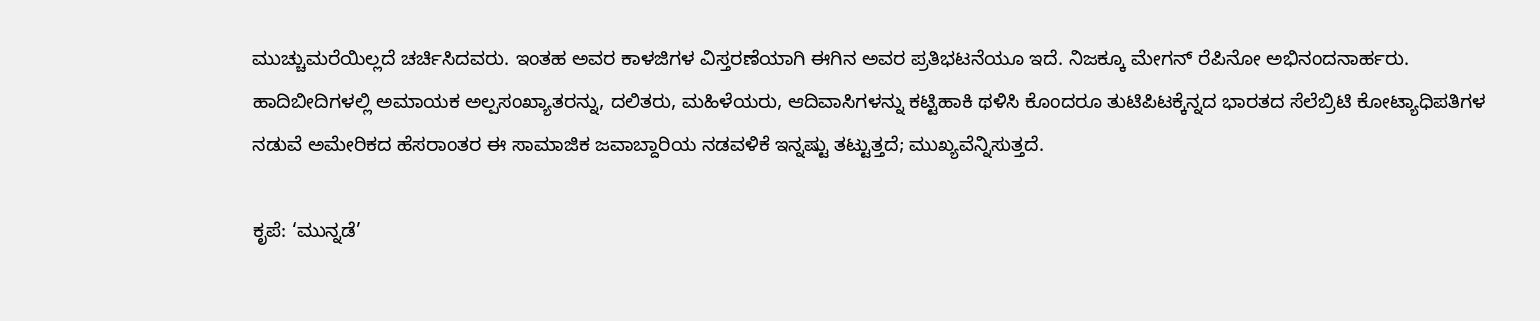ಮುಚ್ಚುಮರೆಯಿಲ್ಲದೆ ಚರ್ಚಿಸಿದವರು. ಇಂತಹ ಅವರ ಕಾಳಜಿಗಳ ವಿಸ್ತರಣೆಯಾಗಿ ಈಗಿನ ಅವರ ಪ್ರತಿಭಟನೆಯೂ ಇದೆ. ನಿಜಕ್ಕೂ ಮೇಗನ್ ರೆಪಿನೋ ಅಭಿನಂದನಾರ್ಹರು. ಹಾದಿಬೀದಿಗಳಲ್ಲಿ ಅಮಾಯಕ ಅಲ್ಪಸಂಖ್ಯಾತರನ್ನು, ದಲಿತರು, ಮಹಿಳೆಯರು, ಆದಿವಾಸಿಗಳನ್ನು ಕಟ್ಟಿಹಾಕಿ ಥಳಿಸಿ ಕೊಂದರೂ ತುಟಿಪಿಟಕ್ಕೆನ್ನದ ಭಾರತದ ಸೆಲೆಬ್ರಿಟಿ ಕೋಟ್ಯಾಧಿಪತಿಗಳ ನಡುವೆ ಅಮೇರಿಕದ ಹೆಸರಾಂತರ ಈ ಸಾಮಾಜಿಕ ಜವಾಬ್ದಾರಿಯ ನಡವಳಿಕೆ ಇನ್ನಷ್ಟು ತಟ್ಟುತ್ತದೆ; ಮುಖ್ಯವೆನ್ನಿಸುತ್ತದೆ.

ಕೃಪೆ: ‘ಮುನ್ನಡೆ’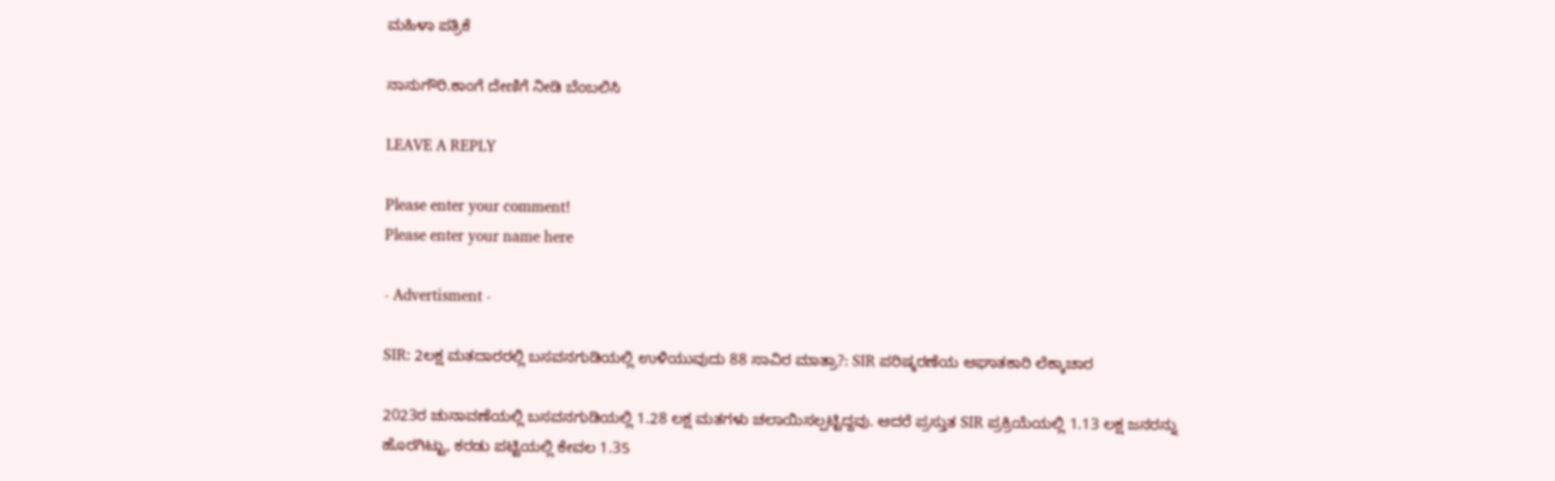ಮಹಿಳಾ ಪತ್ರಿಕೆ

ನಾನುಗೌರಿ.ಕಾಂಗೆ ದೇಣಿಗೆ ನೀಡಿ ಬೆಂಬಲಿಸಿ

LEAVE A REPLY

Please enter your comment!
Please enter your name here

- Advertisment -

SIR: 2ಲಕ್ಷ ಮತದಾರರಲ್ಲಿ ಬಸವನಗುಡಿಯಲ್ಲಿ ಉಳಿಯುವುದು 88 ಸಾವಿರ ಮಾತ್ರಾ?: SIR ಪರಿಷ್ಕರಣೆಯ ಆಘಾತಕಾರಿ ಲೆಕ್ಕಾಚಾರ

2023ರ ಚುನಾವಣೆಯಲ್ಲಿ ಬಸವನಗುಡಿಯಲ್ಲಿ 1.28 ಲಕ್ಷ ಮತಗಳು ಚಲಾಯಿಸಲ್ಪಟ್ಟಿದ್ದವು. ಆದರೆ ಪ್ರಸ್ತುತ SIR ಪ್ರಕ್ರಿಯೆಯಲ್ಲಿ 1.13 ಲಕ್ಷ ಜನರನ್ನು ಹೊರಗಿಟ್ಟು, ಕರಡು ಪಟ್ಟಿಯಲ್ಲಿ ಕೇವಲ 1.35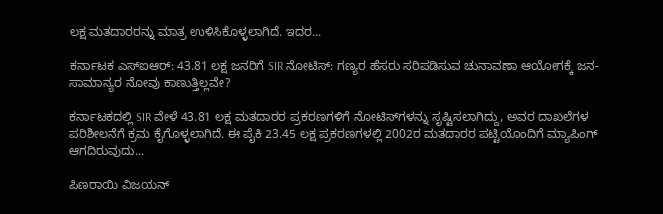ಲಕ್ಷ ಮತದಾರರನ್ನು ಮಾತ್ರ ಉಳಿಸಿಕೊಳ್ಳಲಾಗಿದೆ. ಇದರ...

ಕರ್ನಾಟಕ ಎಸ್ಐಆರ್: 43.81 ಲಕ್ಷ ಜನರಿಗೆ SIR ನೋಟಿಸ್: ಗಣ್ಯರ ಹೆಸರು ಸರಿಪಡಿಸುವ ಚುನಾವಣಾ ಆಯೋಗಕ್ಕೆ ಜನ-ಸಾಮಾನ್ಯರ ನೋವು ಕಾಣುತ್ತಿಲ್ಲವೇ?

ಕರ್ನಾಟಕದಲ್ಲಿ SIR ವೇಳೆ 43.81 ಲಕ್ಷ ಮತದಾರರ ಪ್ರಕರಣಗಳಿಗೆ ನೋಟಿಸ್‌ಗಳನ್ನು ಸೃಷ್ಟಿಸಲಾಗಿದ್ದು, ಅವರ ದಾಖಲೆಗಳ ಪರಿಶೀಲನೆಗೆ ಕ್ರಮ ಕೈಗೊಳ್ಳಲಾಗಿದೆ. ಈ ಪೈಕಿ 23.45 ಲಕ್ಷ ಪ್ರಕರಣಗಳಲ್ಲಿ 2002ರ ಮತದಾರರ ಪಟ್ಟಿಯೊಂದಿಗೆ ಮ್ಯಾಪಿಂಗ್ ಆಗದಿರುವುದು...

ಪಿಣರಾಯಿ ವಿಜಯನ್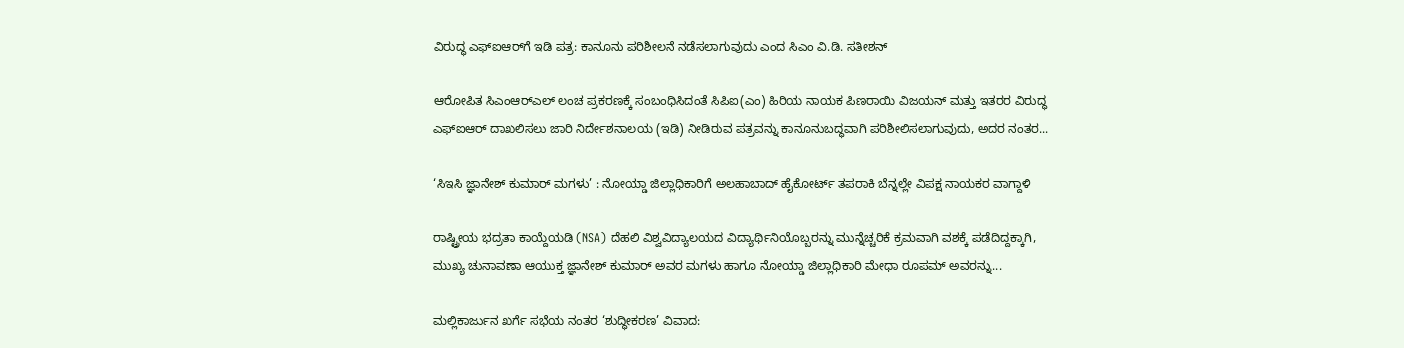ವಿರುದ್ಧ ಎಫ್‌ಐಆರ್‌ಗೆ ಇಡಿ ಪತ್ರ: ಕಾನೂನು ಪರಿಶೀಲನೆ ನಡೆಸಲಾಗುವುದು ಎಂದ ಸಿಎಂ ವಿ.ಡಿ. ಸತೀಶನ್

ಆರೋಪಿತ ಸಿಎಂಆರ್‌ಎಲ್ ಲಂಚ ಪ್ರಕರಣಕ್ಕೆ ಸಂಬಂಧಿಸಿದಂತೆ ಸಿಪಿಐ(ಎಂ) ಹಿರಿಯ ನಾಯಕ ಪಿಣರಾಯಿ ವಿಜಯನ್ ಮತ್ತು ಇತರರ ವಿರುದ್ಧ ಎಫ್‌ಐಆರ್ ದಾಖಲಿಸಲು ಜಾರಿ ನಿರ್ದೇಶನಾಲಯ (ಇಡಿ) ನೀಡಿರುವ ಪತ್ರವನ್ನು ಕಾನೂನುಬದ್ಧವಾಗಿ ಪರಿಶೀಲಿಸಲಾಗುವುದು, ಅದರ ನಂತರ...

‘ಸಿಇಸಿ ಜ್ಞಾನೇಶ್ ಕುಮಾರ್ ಮಗಳು’ : ನೋಯ್ಡಾ ಜಿಲ್ಲಾಧಿಕಾರಿಗೆ ಅಲಹಾಬಾದ್ ಹೈಕೋರ್ಟ್ ತಪರಾಕಿ ಬೆನ್ನಲ್ಲೇ ವಿಪಕ್ಷ ನಾಯಕರ ವಾಗ್ದಾಳಿ

ರಾಷ್ಟ್ರೀಯ ಭದ್ರತಾ ಕಾಯ್ದೆಯಡಿ (NSA) ದೆಹಲಿ ವಿಶ್ವವಿದ್ಯಾಲಯದ ವಿದ್ಯಾರ್ಥಿನಿಯೊಬ್ಬರನ್ನು ಮುನ್ನೆಚ್ಚರಿಕೆ ಕ್ರಮವಾಗಿ ವಶಕ್ಕೆ ಪಡೆದಿದ್ದಕ್ಕಾಗಿ, ಮುಖ್ಯ ಚುನಾವಣಾ ಆಯುಕ್ತ ಜ್ಞಾನೇಶ್ ಕುಮಾರ್ ಅವರ ಮಗಳು ಹಾಗೂ ನೋಯ್ಡಾ ಜಿಲ್ಲಾಧಿಕಾರಿ ಮೇಧಾ ರೂಪಮ್ ಅವರನ್ನು...

ಮಲ್ಲಿಕಾರ್ಜುನ ಖರ್ಗೆ ಸಭೆಯ ನಂತರ ‘ಶುದ್ಧೀಕರಣ’ ವಿವಾದ: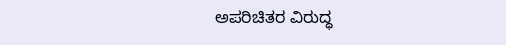ಅಪರಿಚಿತರ ವಿರುದ್ಧ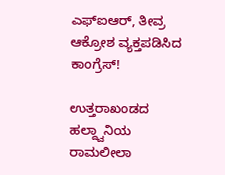ಎಫ್‌ಐಆರ್, ತೀವ್ರ ಆಕ್ರೋಶ ವ್ಯಕ್ತಪಡಿಸಿದ ಕಾಂಗ್ರೆಸ್!

ಉತ್ತರಾಖಂಡದ ಹಲ್ದ್ವಾನಿಯ ರಾಮಲೀಲಾ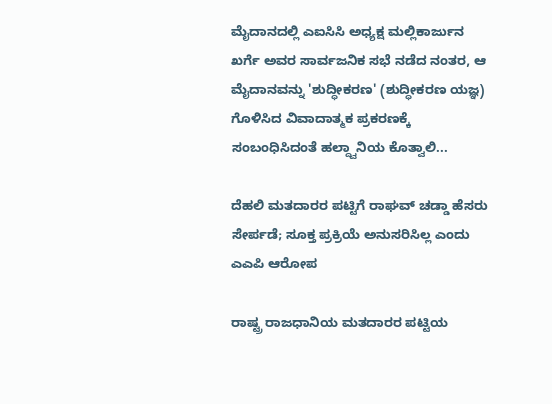ಮೈದಾನದಲ್ಲಿ ಎಐಸಿಸಿ ಅಧ್ಯಕ್ಷ ಮಲ್ಲಿಕಾರ್ಜುನ ಖರ್ಗೆ ಅವರ ಸಾರ್ವಜನಿಕ ಸಭೆ ನಡೆದ ನಂತರ, ಆ ಮೈದಾನವನ್ನು 'ಶುದ್ಧೀಕರಣ' (ಶುದ್ಧೀಕರಣ ಯಜ್ಞ) ಗೊಳಿಸಿದ ವಿವಾದಾತ್ಮಕ ಪ್ರಕರಣಕ್ಕೆ ಸಂಬಂಧಿಸಿದಂತೆ ಹಲ್ದ್ವಾನಿಯ ಕೊತ್ವಾಲಿ...

ದೆಹಲಿ ಮತದಾರರ ಪಟ್ಟಿಗೆ ರಾಘವ್ ಚಡ್ಡಾ ಹೆಸರು ಸೇರ್ಪಡೆ; ಸೂಕ್ತ ಪ್ರಕ್ರಿಯೆ ಅನುಸರಿಸಿಲ್ಲ ಎಂದು ಎಎಪಿ ಆರೋಪ

ರಾಷ್ಟ್ರ ರಾಜಧಾನಿಯ ಮತದಾರರ ಪಟ್ಟಿಯ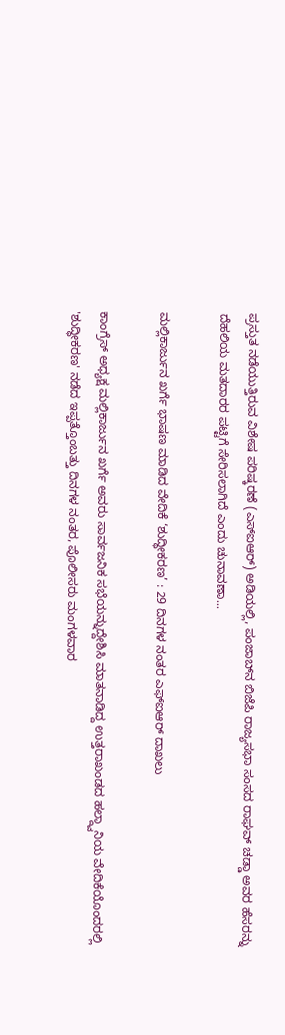ಪ್ರಸ್ತುತ ನಡೆಯುತ್ತಿರುವ ವಿಶೇಷ ಪರಿಷ್ಕರಣೆ (ಎಸ್‌ಐಆರ್) ಅಡಿಯಲ್ಲಿ, ಪಂಜಾಬ್‌ನ ಬಿಜೆಪಿ ರಾಜ್ಯಸಭಾ ಸಂಸದ ರಾಘವ್ ಚಡ್ಡಾ ಅವರ ಹೆಸರನ್ನು ದೆಹಲಿಯ ಮತದಾರರ ಪಟ್ಟಿಗೆ ಸೇರಿಸಲಾಗಿದೆ ಎಂದು ಚುನಾವಣಾ...

ಮಲ್ಲಿಕಾರ್ಜುನ ಖರ್ಗೆ ಭಾಷಣ ಮಾಡಿದ ವೇದಿಕೆ ‘ಶುದ್ಧೀಕರಣ’ : 29 ದಿನಗಳ ನಂತರ ಎಫ್‌ಐಆರ್ ದಾಖಲು

ಕಾಂಗ್ರೆಸ್ ಅಧ್ಯಕ್ಷ ಮಲ್ಲಿಕಾರ್ಜುನ ಖರ್ಗೆ ಅವರು ಸಾರ್ವಜನಿಕ ಸಭೆಯನ್ನುದ್ದೇಶಿಸಿ ಮಾತನಾಡಿದ್ದ ಉತ್ತರಾಖಂಡದ ಹಲ್ದ್ವಾನಿಯ ವೇದಿಕೆಯೊಂದರಲ್ಲಿ 'ಶುದ್ಧೀಕರಣ' ನಡೆದ ಇಪ್ಪತ್ತೊಂಬತ್ತು ದಿನಗಳ ನಂತರ, ಪೊಲೀಸರು ಮಂಗಳವಾರ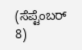(ಸೆಪ್ಟೆಂಬರ್ 8)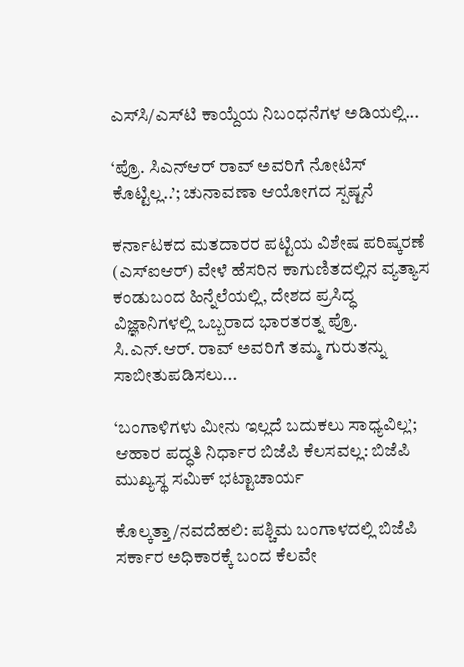ಎಸ್‌ಸಿ/ಎಸ್‌ಟಿ ಕಾಯ್ದೆಯ ನಿಬಂಧನೆಗಳ ಅಡಿಯಲ್ಲಿ...

‘ಪ್ರೊ. ಸಿಎನ್ಆರ್ ರಾವ್‌ ಅವರಿಗೆ ನೋಟಿಸ್ ಕೊಟ್ಟಿಲ್ಲ..’; ಚುನಾವಣಾ ಆಯೋಗದ ಸ್ಪಷ್ಟನೆ

ಕರ್ನಾಟಕದ ಮತದಾರರ ಪಟ್ಟಿಯ ವಿಶೇಷ ಪರಿಷ್ಕರಣೆ (ಎಸ್‌ಐಆರ್) ವೇಳೆ ಹೆಸರಿನ ಕಾಗುಣಿತದಲ್ಲಿನ ವ್ಯತ್ಯಾಸ ಕಂಡುಬಂದ ಹಿನ್ನೆಲೆಯಲ್ಲಿ, ದೇಶದ ಪ್ರಸಿದ್ಧ ವಿಜ್ಞಾನಿಗಳಲ್ಲಿ ಒಬ್ಬರಾದ ಭಾರತರತ್ನ ಪ್ರೊ. ಸಿ.ಎನ್.ಆರ್. ರಾವ್ ಅವರಿಗೆ ತಮ್ಮ ಗುರುತನ್ನು ಸಾಬೀತುಪಡಿಸಲು...

‘ಬಂಗಾಳಿಗಳು ಮೀನು ಇಲ್ಲದೆ ಬದುಕಲು ಸಾಧ್ಯವಿಲ್ಲ’; ಆಹಾರ ಪದ್ಧತಿ ನಿರ್ಧಾರ ಬಿಜೆಪಿ ಕೆಲಸವಲ್ಲ: ಬಿಜೆಪಿ ಮುಖ್ಯಸ್ಥ ಸಮಿಕ್ ಭಟ್ಟಾಚಾರ್ಯ

ಕೊಲ್ಕತ್ತಾ/ನವದೆಹಲಿ: ಪಶ್ಚಿಮ ಬಂಗಾಳದಲ್ಲಿ ಬಿಜೆಪಿ ಸರ್ಕಾರ ಅಧಿಕಾರಕ್ಕೆ ಬಂದ ಕೆಲವೇ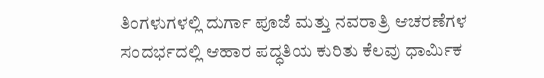ತಿಂಗಳುಗಳಲ್ಲಿ ದುರ್ಗಾ ಪೂಜೆ ಮತ್ತು ನವರಾತ್ರಿ ಆಚರಣೆಗಳ ಸಂದರ್ಭದಲ್ಲಿ ಆಹಾರ ಪದ್ಧತಿಯ ಕುರಿತು ಕೆಲವು ಧಾರ್ಮಿಕ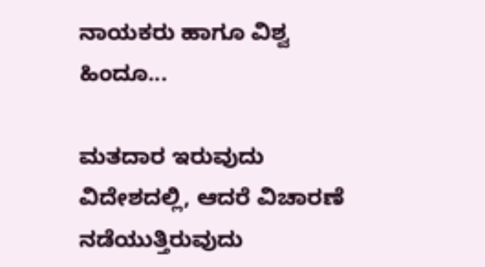ನಾಯಕರು ಹಾಗೂ ವಿಶ್ವ ಹಿಂದೂ...

ಮತದಾರ ಇರುವುದು ವಿದೇಶದಲ್ಲಿ, ಆದರೆ ವಿಚಾರಣೆ ನಡೆಯುತ್ತಿರುವುದು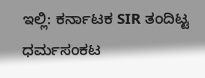ಇಲ್ಲಿ: ಕರ್ನಾಟಕ SIR ತಂದಿಟ್ಟ ಧರ್ಮಸಂಕಟ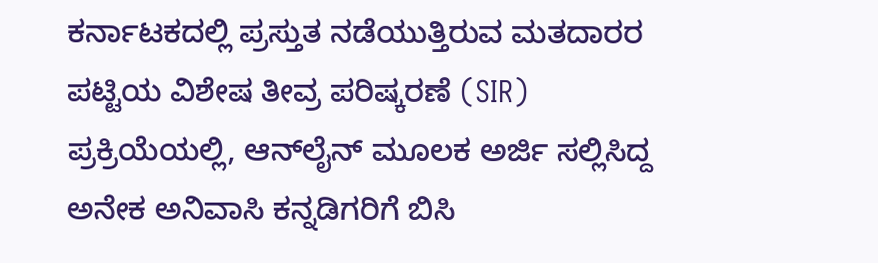ಕರ್ನಾಟಕದಲ್ಲಿ ಪ್ರಸ್ತುತ ನಡೆಯುತ್ತಿರುವ ಮತದಾರರ ಪಟ್ಟಿಯ ವಿಶೇಷ ತೀವ್ರ ಪರಿಷ್ಕರಣೆ (SIR) ಪ್ರಕ್ರಿಯೆಯಲ್ಲಿ, ಆನ್‌ಲೈನ್ ಮೂಲಕ ಅರ್ಜಿ ಸಲ್ಲಿಸಿದ್ದ ಅನೇಕ ಅನಿವಾಸಿ ಕನ್ನಡಿಗರಿಗೆ ಬಿಸಿ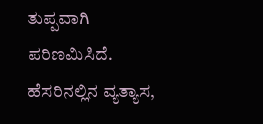ತುಪ್ಪವಾಗಿ ಪರಿಣಮಿಸಿದೆ. ಹೆಸರಿನಲ್ಲಿನ ವ್ಯತ್ಯಾಸ,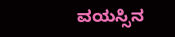ವಯಸ್ಸಿನ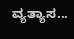ವ್ಯತ್ಯಾಸ...